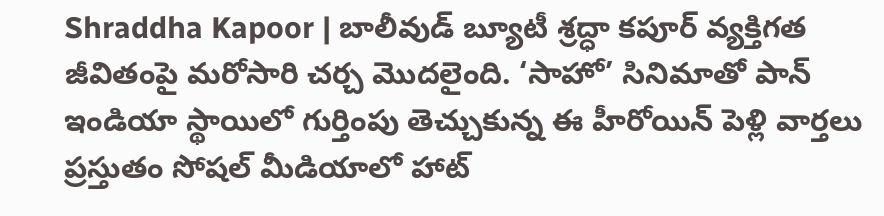Shraddha Kapoor | బాలీవుడ్ బ్యూటీ శ్రద్ధా కపూర్ వ్యక్తిగత జీవితంపై మరోసారి చర్చ మొదలైంది. ‘సాహో’ సినిమాతో పాన్ ఇండియా స్థాయిలో గుర్తింపు తెచ్చుకున్న ఈ హీరోయిన్ పెళ్లి వార్తలు ప్రస్తుతం సోషల్ మీడియాలో హాట్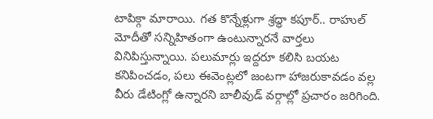టాపిక్గా మారాయి. గత కొన్నేళ్లుగా శ్రద్ధా కపూర్.. రాహుల్ మోదీతో సన్నిహితంగా ఉంటున్నారనే వార్తలు వినిపిస్తున్నాయి. పలుమార్లు ఇద్దరూ కలిసి బయట కనిపించడం, పలు ఈవెంట్లలో జంటగా హాజరుకావడం వల్ల వీరు డేటింగ్లో ఉన్నారని బాలీవుడ్ వర్గాల్లో ప్రచారం జరిగింది.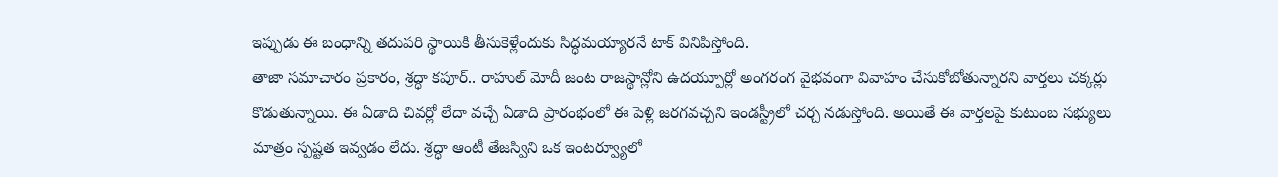ఇప్పుడు ఈ బంధాన్ని తదుపరి స్థాయికి తీసుకెళ్లేందుకు సిద్ధమయ్యారనే టాక్ వినిపిస్తోంది.
తాజా సమాచారం ప్రకారం, శ్రద్ధా కపూర్.. రాహుల్ మోదీ జంట రాజస్థాన్లోని ఉదయ్పూర్లో అంగరంగ వైభవంగా వివాహం చేసుకోబోతున్నారని వార్తలు చక్కర్లు కొడుతున్నాయి. ఈ ఏడాది చివర్లో లేదా వచ్చే ఏడాది ప్రారంభంలో ఈ పెళ్లి జరగవచ్చని ఇండస్ట్రీలో చర్చ నడుస్తోంది. అయితే ఈ వార్తలపై కుటుంబ సభ్యులు మాత్రం స్పష్టత ఇవ్వడం లేదు. శ్రద్ధా ఆంటీ తేజస్విని ఒక ఇంటర్వ్యూలో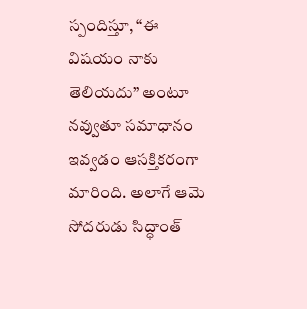స్పందిస్తూ, “ఈ విషయం నాకు తెలియదు” అంటూ నవ్వుతూ సమాధానం ఇవ్వడం ఆసక్తికరంగా మారింది. అలాగే ఆమె సోదరుడు సిద్ధాంత్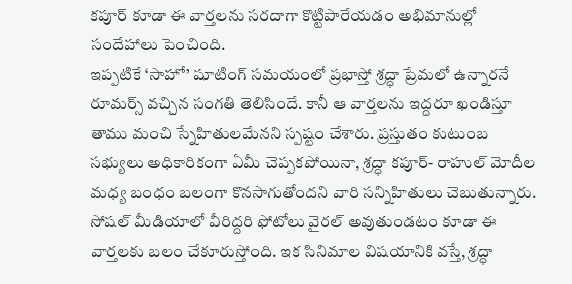కపూర్ కూడా ఈ వార్తలను సరదాగా కొట్టిపారేయడం అభిమానుల్లో సందేహాలు పెంచింది.
ఇప్పటికే ‘సాహో’ షూటింగ్ సమయంలో ప్రభాస్తో శ్రద్ధా ప్రేమలో ఉన్నారనే రూమర్స్ వచ్చిన సంగతి తెలిసిందే. కానీ ఆ వార్తలను ఇద్దరూ ఖండిస్తూ తాము మంచి స్నేహితులమేనని స్పష్టం చేశారు. ప్రస్తుతం కుటుంబ సభ్యులు అధికారికంగా ఏమీ చెప్పకపోయినా, శ్రద్ధా కపూర్- రాహుల్ మోదీల మధ్య బంధం బలంగా కొనసాగుతోందని వారి సన్నిహితులు చెబుతున్నారు. సోషల్ మీడియాలో వీరిద్దరి ఫోటోలు వైరల్ అవుతుండటం కూడా ఈ వార్తలకు బలం చేకూరుస్తోంది. ఇక సినిమాల విషయానికి వస్తే, శ్రద్ధా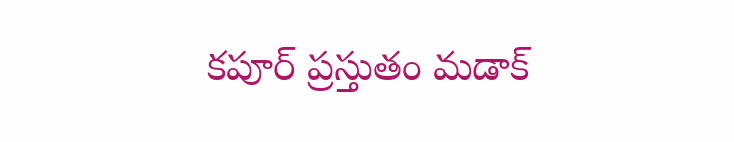కపూర్ ప్రస్తుతం మడాక్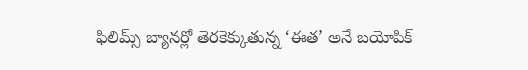ఫిలిమ్స్ బ్యానర్లో తెరకెక్కుతున్న ‘ఈత’ అనే బయోపిక్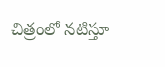చిత్రంలో నటిస్తూ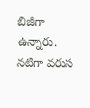బిజీగా ఉన్నారు. నటిగా వరుస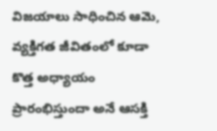విజయాలు సాధించిన ఆమె, వ్యక్తిగత జీవితంలో కూడా కొత్త అధ్యాయం ప్రారంభిస్తుందా అనే ఆసక్తి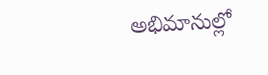అభిమానుల్లో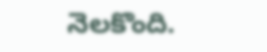నెలకొంది.